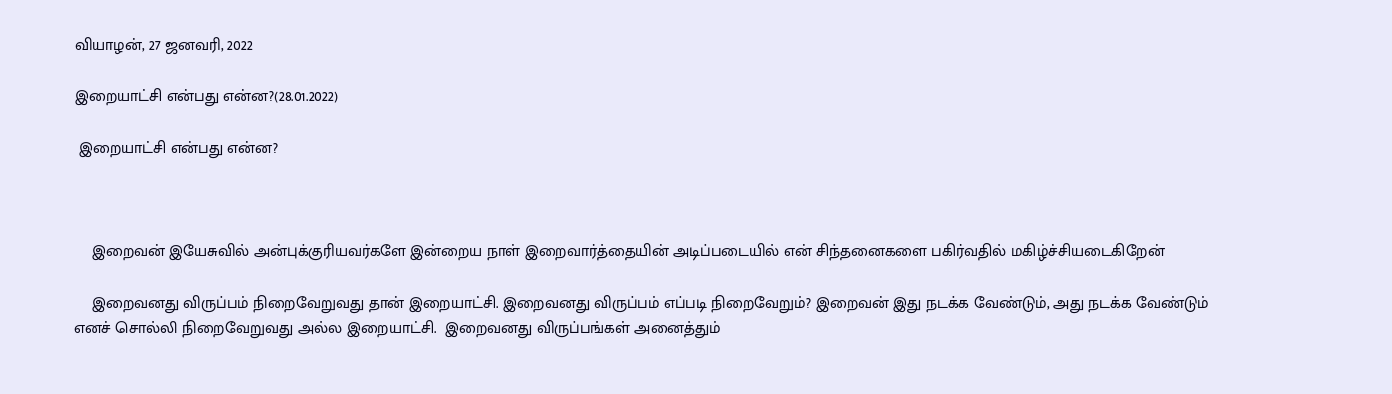வியாழன், 27 ஜனவரி, 2022

இறையாட்சி என்பது என்ன?(28.01.2022)

 இறையாட்சி என்பது என்ன?



    இறைவன் இயேசுவில் அன்புக்குரியவர்களே இன்றைய நாள் இறைவார்த்தையின் அடிப்படையில் என் சிந்தனைகளை பகிர்வதில் மகிழ்ச்சியடைகிறேன்

    இறைவனது விருப்பம் நிறைவேறுவது தான் இறையாட்சி. இறைவனது விருப்பம் எப்படி நிறைவேறும்? இறைவன் இது நடக்க வேண்டும், அது நடக்க வேண்டும் எனச் சொல்லி நிறைவேறுவது அல்ல இறையாட்சி.  இறைவனது விருப்பங்கள் அனைத்தும்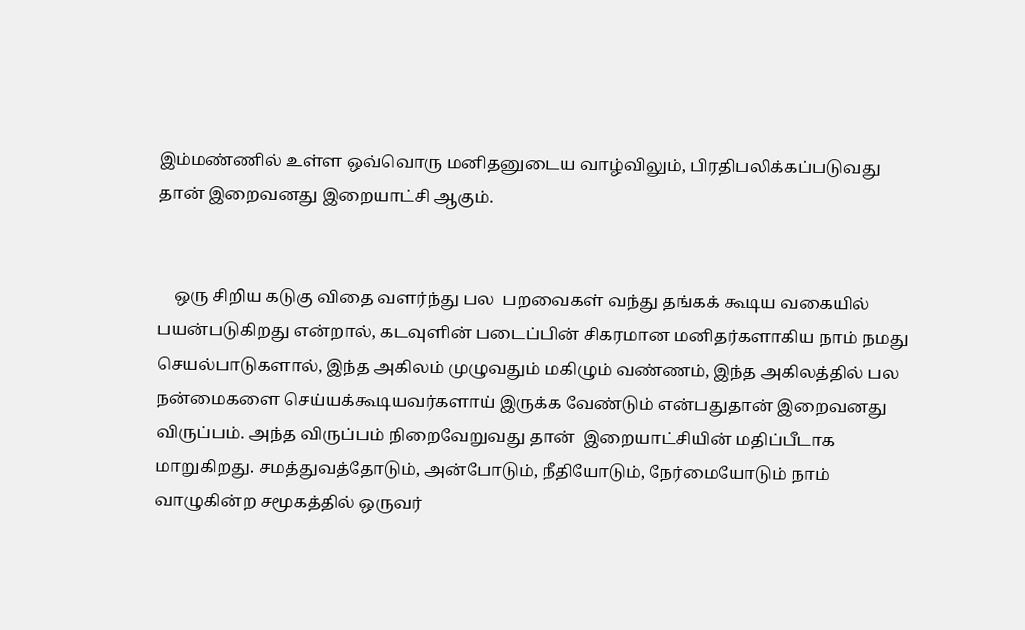இம்மண்ணில் உள்ள ஒவ்வொரு மனிதனுடைய வாழ்விலும், பிரதிபலிக்கப்படுவது தான் இறைவனது இறையாட்சி ஆகும்.


    ஒரு சிறிய கடுகு விதை வளர்ந்து பல  பறவைகள் வந்து தங்கக் கூடிய வகையில் பயன்படுகிறது என்றால், கடவுளின் படைப்பின் சிகரமான மனிதர்களாகிய நாம் நமது செயல்பாடுகளால், இந்த அகிலம் முழுவதும் மகிழும் வண்ணம், இந்த அகிலத்தில் பல நன்மைகளை செய்யக்கூடியவர்களாய் இருக்க வேண்டும் என்பதுதான் இறைவனது விருப்பம். அந்த விருப்பம் நிறைவேறுவது தான்  இறையாட்சியின் மதிப்பீடாக மாறுகிறது. சமத்துவத்தோடும், அன்போடும், நீதியோடும், நேர்மையோடும் நாம் வாழுகின்ற சமூகத்தில் ஒருவர்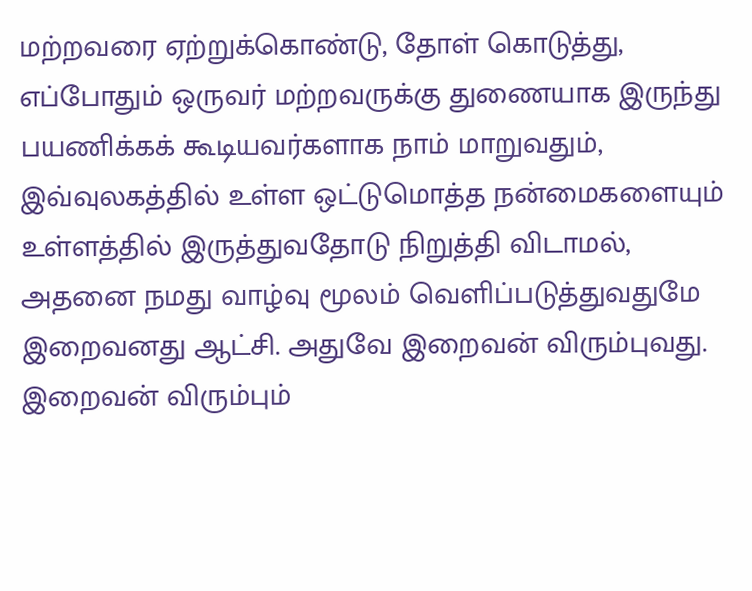மற்றவரை ஏற்றுக்கொண்டு, தோள் கொடுத்து, எப்போதும் ஒருவர் மற்றவருக்கு துணையாக இருந்து பயணிக்கக் கூடியவர்களாக நாம் மாறுவதும், இவ்வுலகத்தில் உள்ள ஒட்டுமொத்த நன்மைகளையும் உள்ளத்தில் இருத்துவதோடு நிறுத்தி விடாமல், அதனை நமது வாழ்வு மூலம் வெளிப்படுத்துவதுமே இறைவனது ஆட்சி. அதுவே இறைவன் விரும்புவது. இறைவன் விரும்பும்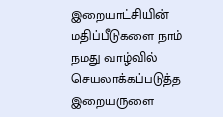இறையாட்சியின் மதிப்பீடுகளை நாம் நமது வாழ்வில் செயலாக்கப்படுத்த இறையருளை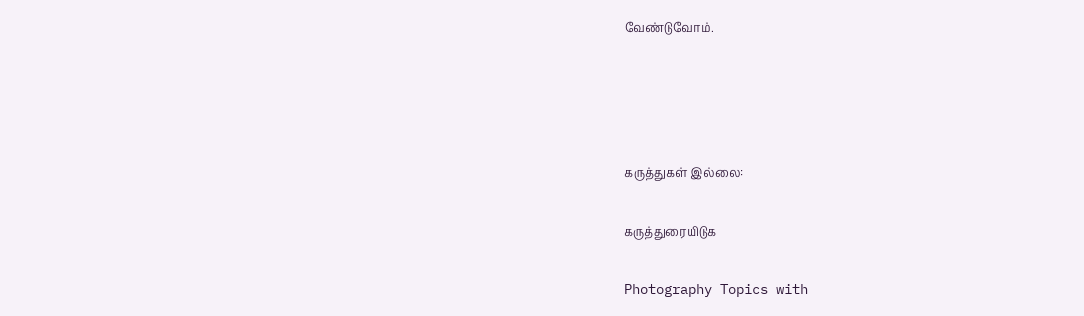வேண்டுவோம்.




கருத்துகள் இல்லை:

கருத்துரையிடுக

Photography Topics with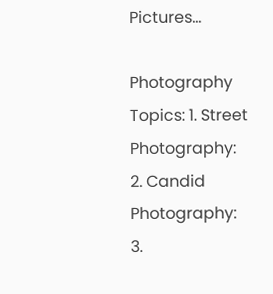Pictures...

Photography Topics: 1. Street Photography:  2. Candid Photography: 3.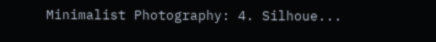Minimalist Photography: 4. Silhoue...